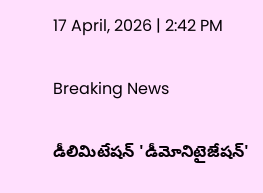17 April, 2026 | 2:42 PM

Breaking News

డీలిమిటేషన్ 'డీమోనిటైజేషన్'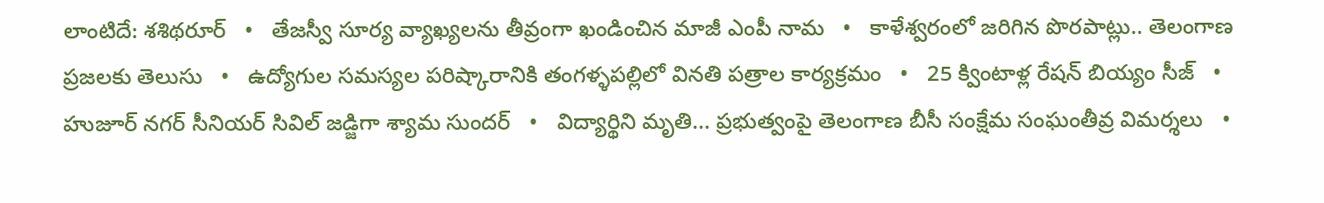లాంటిదే: శశిథరూర్   •   తేజస్వీ సూర్య వ్యాఖ్యలను తీవ్రంగా ఖండించిన మాజీ ఎంపీ నామ   •   కాళేశ్వరంలో జరిగిన పొరపాట్లు.. తెలంగాణ ప్రజలకు తెలుసు   •   ఉద్యోగుల సమస్యల పరిష్కారానికి తంగళ్ళపల్లిలో వినతి పత్రాల కార్యక్రమం   •   25 క్వింటాళ్ల రేషన్ బియ్యం సీజ్   •   హుజూర్ నగర్ సీనియర్ సివిల్ జడ్జిగా శ్యామ సుందర్   •   విద్యార్థిని మృతి... ప్రభుత్వంపై తెలంగాణ బీసీ సంక్షేమ సంఘంతీవ్ర విమర్శలు   •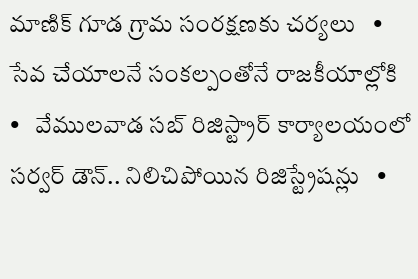మాణిక్ గూడ గ్రామ సంరక్షణకు చర్యలు   •   సేవ చేయాలనే సంకల్పంతోనే రాజకీయాల్లోకి   •   వేములవాడ సబ్ రిజిస్ట్రార్ కార్యాలయంలో సర్వర్ డౌన్.. నిలిచిపోయిన రిజిస్ట్రేషన్లు   •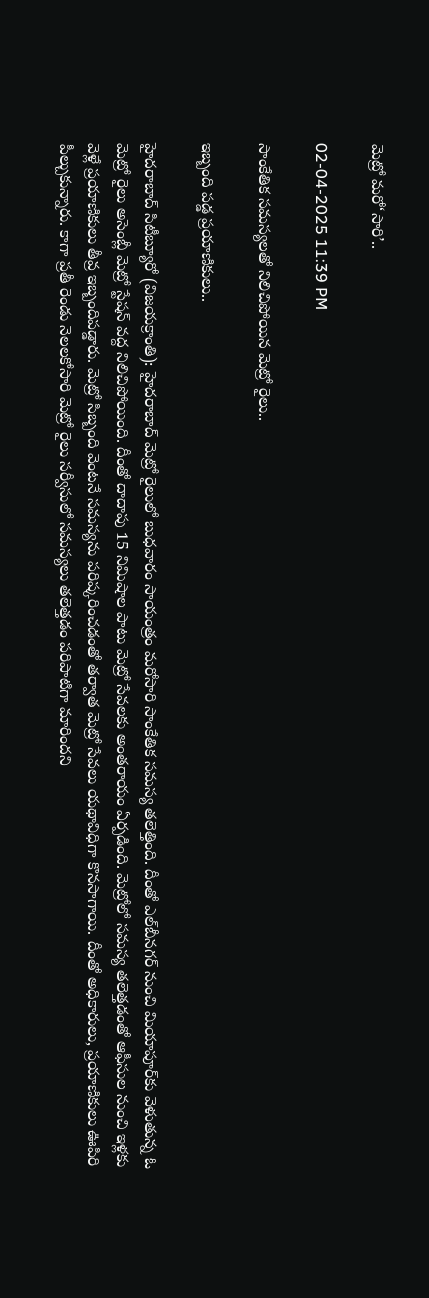మెట్రో మరో‘సారి’..

02-04-2025 11:39 PM

సాంకేతిక సమస్యలతో నిలిచిపోయిన మెట్రో రైలు..

ఇబ్బంది పడ్డ ప్రయాణికులు..

హైదరాబాద్ సిటీబ్యూరో (విజయక్రాంతి): హైదరాబాద్ మెట్రో రైలులో బుధవారం సాయంత్రం మరోసారి సాంకేతిక సమస్య తలెత్తింది. దీంతో ఎల్‌బీనగర్ నుంచి మియాపూర్‌కు వెళుతున్న ఓ మెట్రో రైలు అసెంబ్లీ మెట్రో స్టేషన్ వద్ద నిలిచిపోయింది. దీంతో దాదాపు 15 నిమిషాల పాటు మెట్రో సేవలకు అంతరాయం ఏర్పడింది. మెట్రోలో సమస్య తలెత్తడంతో ఆఫీసుల నుంచి ఇళ్లకు వెళ్లే ప్రయాణికులు తీవ్ర ఇబ్బందిపడ్డారు. మెట్రో సిబ్బంది వెంటనే సమస్యను పరిష్కరించడంతో తర్వాత మెట్రో సేవలు యథావిధిగా కొనసాగాయి. దీంతో అధికారులు, ప్రయాణికులు ఊపిరి పీల్చుకున్నారు. కాగా ప్రతీ రెండు నెలలకోసారి మెట్రో రైలు సర్వీసులో సమస్యలు తలెత్తడం పరిపాటిగా మారిందని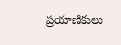ప్రయాణికులు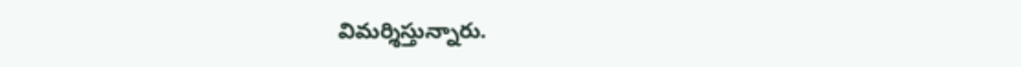విమర్శిస్తున్నారు.